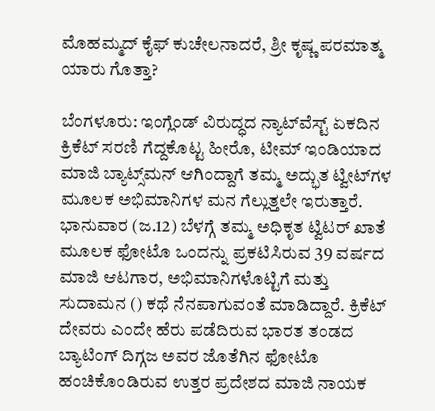ಮೊಹಮ್ಮದ್‌ ಕೈಫ್‌ ಕುಚೇಲನಾದರೆ, ಶ್ರೀ ಕೃಷ್ಣ ಪರಮಾತ್ಮ ಯಾರು ಗೊತ್ತಾ?

ಬೆಂಗಳೂರು: ಇಂಗ್ಲೆಂಡ್‌ ವಿರುದ್ಧದ ನ್ಯಾಟ್‌ವೆಸ್ಟ್‌ ಏಕದಿನ ಕ್ರಿಕೆಟ್‌ ಸರಣಿ ಗೆದ್ದಕೊಟ್ಟ ಹೀರೊ, ಟೀಮ್‌ ಇಂಡಿಯಾದ ಮಾಜಿ ಬ್ಯಾಟ್ಸ್‌ಮನ್‌ ಆಗಿಂದ್ದಾಗೆ ತಮ್ಮ ಅದ್ಭುತ ಟ್ವೀಟ್‌ಗಳ ಮೂಲಕ ಅಭಿಮಾನಿಗಳ ಮನ ಗೆಲ್ಲುತ್ತಲೇ ಇರುತ್ತಾರೆ. ಭಾನುವಾರ (ಜ.12) ಬೆಳಗ್ಗೆ ತಮ್ಮ ಅಧಿಕೃತ ಟ್ವಿಟರ್‌ ಖಾತೆ ಮೂಲಕ ಫೋಟೊ ಒಂದನ್ನು ಪ್ರಕಟಿಸಿರುವ 39 ವರ್ಷದ ಮಾಜಿ ಆಟಗಾರ, ಅಭಿಮಾನಿಗಳೊಟ್ಟಿಗೆ ಮತ್ತು ಸುದಾಮನ () ಕಥೆ ನೆನಪಾಗುವಂತೆ ಮಾಡಿದ್ದಾರೆ. ಕ್ರಿಕೆಟ್‌ ದೇವರು ಎಂದೇ ಹೆರು ಪಡೆದಿರುವ ಭಾರತ ತಂಡದ ಬ್ಯಾಟಿಂಗ್‌ ದಿಗ್ಗಜ ಅವರ ಜೊತೆಗಿನ ಫೋಟೊ ಹಂಚಿಕೊಂಡಿರುವ ಉತ್ತರ ಪ್ರದೇಶದ ಮಾಜಿ ನಾಯಕ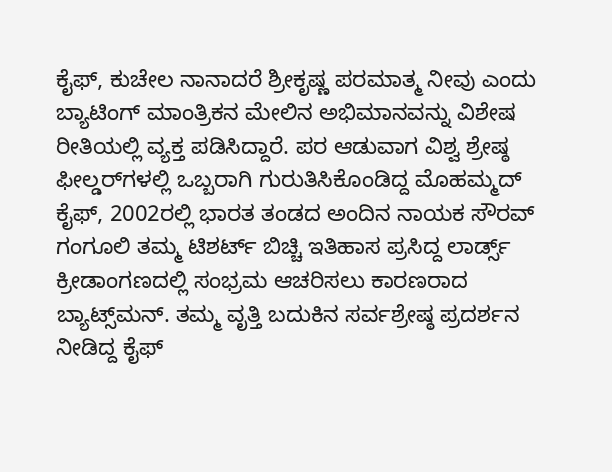ಕೈಫ್‌, ಕುಚೇಲ ನಾನಾದರೆ ಶ್ರೀಕೃಷ್ಣ ಪರಮಾತ್ಮ ನೀವು ಎಂದು ಬ್ಯಾಟಿಂಗ್‌ ಮಾಂತ್ರಿಕನ ಮೇಲಿನ ಅಭಿಮಾನವನ್ನು ವಿಶೇಷ ರೀತಿಯಲ್ಲಿ ವ್ಯಕ್ತ ಪಡಿಸಿದ್ದಾರೆ. ಪರ ಆಡುವಾಗ ವಿಶ್ವ ಶ್ರೇಷ್ಠ ಫೀಲ್ಡರ್‌ಗಳಲ್ಲಿ ಒಬ್ಬರಾಗಿ ಗುರುತಿಸಿಕೊಂಡಿದ್ದ ಮೊಹಮ್ಮದ್‌ ಕೈಫ್‌, 2002ರಲ್ಲಿ ಭಾರತ ತಂಡದ ಅಂದಿನ ನಾಯಕ ಸೌರವ್‌ ಗಂಗೂಲಿ ತಮ್ಮ ಟಿಶರ್ಟ್‌ ಬಿಚ್ಚಿ ಇತಿಹಾಸ ಪ್ರಸಿದ್ದ ಲಾರ್ಡ್ಸ್‌ ಕ್ರೀಡಾಂಗಣದಲ್ಲಿ ಸಂಭ್ರಮ ಆಚರಿಸಲು ಕಾರಣರಾದ ಬ್ಯಾಟ್ಸ್‌ಮನ್‌. ತಮ್ಮ ವೃತ್ತಿ ಬದುಕಿನ ಸರ್ವಶ್ರೇಷ್ಠ ಪ್ರದರ್ಶನ ನೀಡಿದ್ದ ಕೈಫ್‌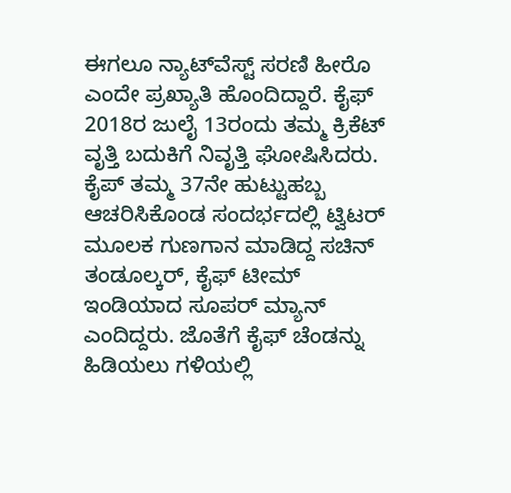ಈಗಲೂ ನ್ಯಾಟ್‌ವೆಸ್ಟ್‌ ಸರಣಿ ಹೀರೊ ಎಂದೇ ಪ್ರಖ್ಯಾತಿ ಹೊಂದಿದ್ದಾರೆ. ಕೈಫ್‌ 2018ರ ಜುಲೈ 13ರಂದು ತಮ್ಮ ಕ್ರಿಕೆಟ್‌ ವೃತ್ತಿ ಬದುಕಿಗೆ ನಿವೃತ್ತಿ ಘೋಷಿಸಿದರು. ಕೈಪ್‌ ತಮ್ಮ 37ನೇ ಹುಟ್ಟುಹಬ್ಬ ಆಚರಿಸಿಕೊಂಡ ಸಂದರ್ಭದಲ್ಲಿ ಟ್ವಿಟರ್‌ ಮೂಲಕ ಗುಣಗಾನ ಮಾಡಿದ್ದ ಸಚಿನ್‌ ತಂಡೂಲ್ಕರ್‌, ಕೈಫ್‌ ಟೀಮ್‌ ಇಂಡಿಯಾದ ಸೂಪರ್‌ ಮ್ಯಾನ್‌ ಎಂದಿದ್ದರು. ಜೊತೆಗೆ ಕೈಫ್‌ ಚೆಂಡನ್ನು ಹಿಡಿಯಲು ಗಳಿಯಲ್ಲಿ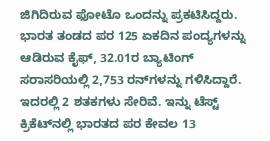ಜಿಗಿದಿರುವ ಫೋಟೊ ಒಂದನ್ನು ಪ್ರಕಟಿಸಿದ್ದರು. ಭಾರತ ತಂಡದ ಪರ 125 ಏಕದಿನ ಪಂದ್ಯಗಳನ್ನು ಆಡಿರುವ ಕೈಫ್‌, 32.01ರ ಬ್ಯಾಟಿಂಗ್‌ ಸರಾಸರಿಯಲ್ಲಿ 2,753 ರನ್‌ಗಳನ್ನು ಗಳಿಸಿದ್ದಾರೆ. ಇದರಲ್ಲಿ 2 ಶತಕಗಳು ಸೇರಿವೆ. ಇನ್ನು ಟೆಸ್ಟ್‌ ಕ್ರಿಕೆಟ್‌ನಲ್ಲಿ ಭಾರತದ ಪರ ಕೇವಲ 13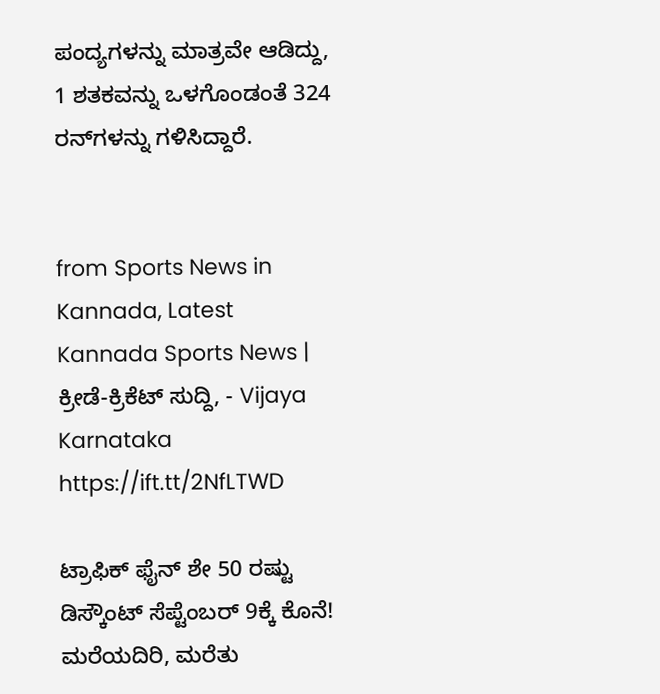ಪಂದ್ಯಗಳನ್ನು ಮಾತ್ರವೇ ಆಡಿದ್ದು, 1 ಶತಕವನ್ನು ಒಳಗೊಂಡಂತೆ 324 ರನ್‌ಗಳನ್ನು ಗಳಿಸಿದ್ದಾರೆ.


from Sports News in Kannada, Latest Kannada Sports News | ಕ್ರೀಡೆ-ಕ್ರಿಕೆಟ್ ಸುದ್ದಿ, - Vijaya Karnataka https://ift.tt/2NfLTWD

ಟ್ರಾಫಿಕ್‌ ಫೈನ್‌ ಶೇ 50 ರಷ್ಟು ಡಿಸ್ಕೌಂಟ್‌ ಸೆಪ್ಟೆಂಬರ್‌ 9ಕ್ಕೆ ಕೊನೆ! ಮರೆಯದಿರಿ, ಮರೆತು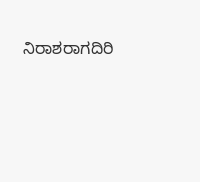ನಿರಾಶರಾಗದಿರಿ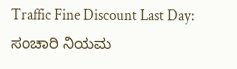Traffic Fine Discount Last Day: ಸಂಚಾರಿ ನಿಯಮ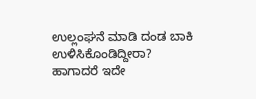ಉಲ್ಲಂಘನೆ ಮಾಡಿ ದಂಡ ಬಾಕಿ ಉಳಿಸಿಕೊಂಡಿದ್ದೀರಾ? ಹಾಗಾದರೆ ಇದೇ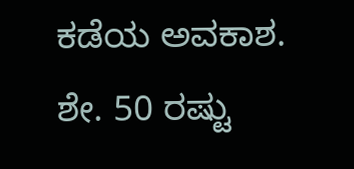ಕಡೆಯ ಅವಕಾಶ. ಶೇ. 50 ರಷ್ಟು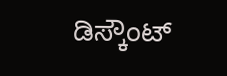ಡಿಸ್ಕೌಂಟ್‌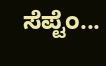ಸೆಪ್ಟೆಂ...